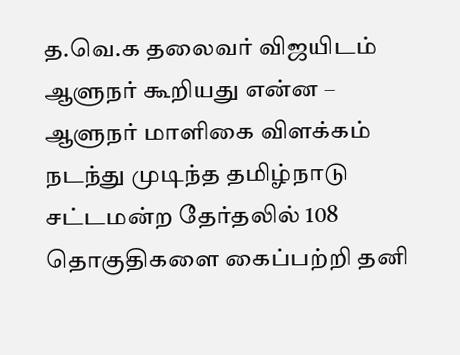த.வெ.க தலைவர் விஜயிடம் ஆளுநர் கூறியது என்ன – ஆளுநர் மாளிகை விளக்கம்
நடந்து முடிந்த தமிழ்நாடு சட்டமன்ற தேர்தலில் 108 தொகுதிகளை கைப்பற்றி தனி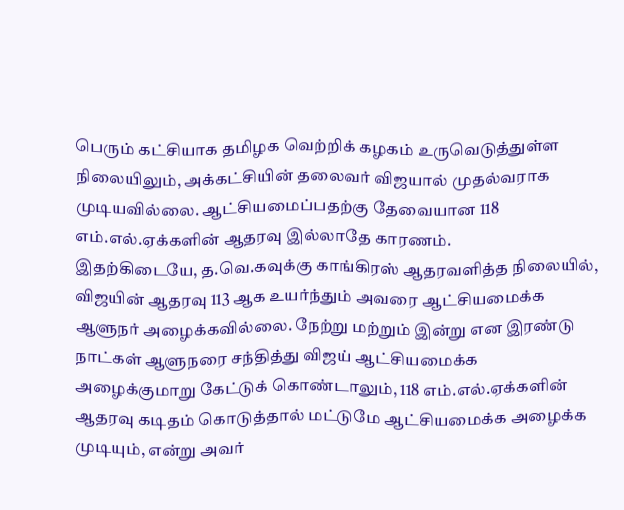பெரும் கட்சியாக தமிழக வெற்றிக் கழகம் உருவெடுத்துள்ள நிலையிலும், அக்கட்சியின் தலைவர் விஜயால் முதல்வராக முடியவில்லை. ஆட்சியமைப்பதற்கு தேவையான 118 எம்.எல்.ஏக்களின் ஆதரவு இல்லாதே காரணம்.
இதற்கிடையே, த.வெ.கவுக்கு காங்கிரஸ் ஆதரவளித்த நிலையில், விஜயின் ஆதரவு 113 ஆக உயர்ந்தும் அவரை ஆட்சியமைக்க ஆளுநர் அழைக்கவில்லை. நேற்று மற்றும் இன்று என இரண்டு நாட்கள் ஆளுநரை சந்தித்து விஜய் ஆட்சியமைக்க அழைக்குமாறு கேட்டுக் கொண்டாலும், 118 எம்.எல்.ஏக்களின் ஆதரவு கடிதம் கொடுத்தால் மட்டுமே ஆட்சியமைக்க அழைக்க முடியும், என்று அவர்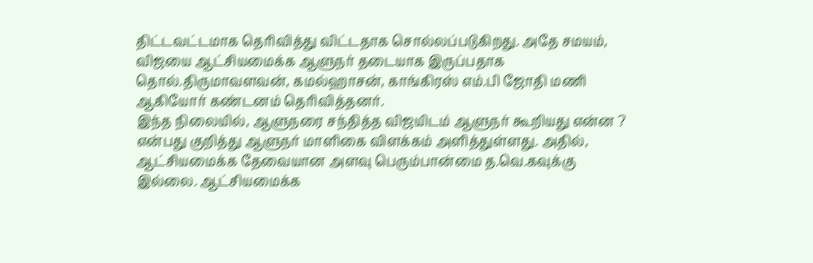திட்டவட்டமாக தெரிவித்து விட்டதாக சொல்லப்படுகிறது. அதே சமயம், விஜயை ஆட்சியமைக்க ஆளுநர் தடையாக இருப்பதாக தொல்.திருமாவளவன், கமல்ஹாசன், காங்கிரஸ் எம்.பி ஜோதி மணி ஆகியோர் கண்டனம் தெரிவித்தனர்.
இந்த நிலையில், ஆளுநரை சந்தித்த விஜயிடம் ஆளுநர் கூறியது என்ன ? என்பது குறித்து ஆளுநர் மாளிகை விளக்கம் அளித்துள்ளது. அதில்,
ஆட்சியமைக்க தேவையான அளவு பெரும்பான்மை த.வெ.கவுக்கு இல்லை. ஆட்சியமைக்க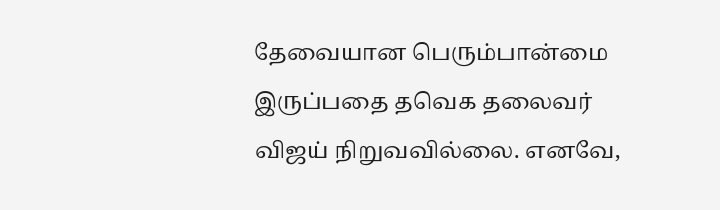தேவையான பெரும்பான்மை இருப்பதை தவெக தலைவர் விஜய் நிறுவவில்லை. எனவே,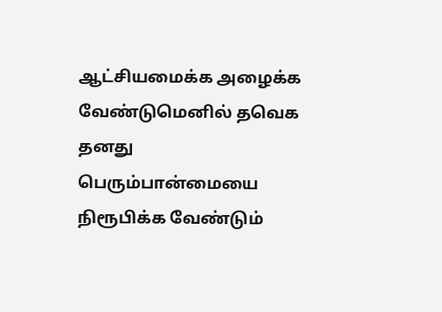ஆட்சியமைக்க அழைக்க வேண்டுமெனில் தவெக தனது பெரும்பான்மையை நிரூபிக்க வேண்டும்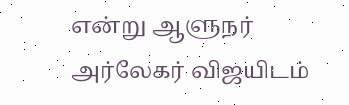என்று ஆளுநர் அர்லேகர் விஜயிடம்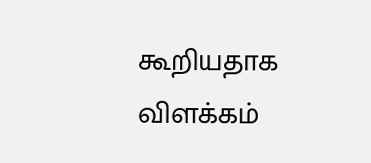கூறியதாக விளக்கம்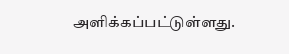அளிக்கப்பட்டுள்ளது.